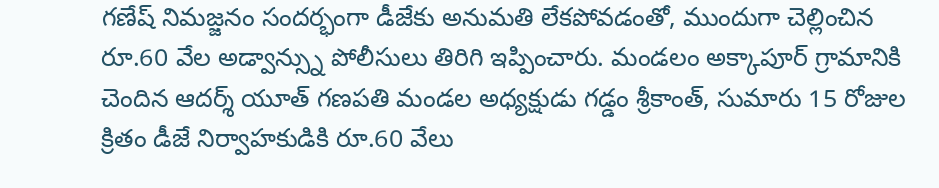గణేష్ నిమజ్జనం సందర్భంగా డీజేకు అనుమతి లేకపోవడంతో, ముందుగా చెల్లించిన రూ.60 వేల అడ్వాన్స్ను పోలీసులు తిరిగి ఇప్పించారు. మండలం అక్కాపూర్ గ్రామానికి చెందిన ఆదర్శ్ యూత్ గణపతి మండల అధ్యక్షుడు గడ్డం శ్రీకాంత్, సుమారు 15 రోజుల క్రితం డీజే నిర్వాహకుడికి రూ.60 వేలు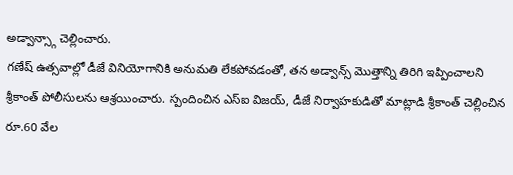అడ్వాన్స్గా చెల్లించారు.
గణేష్ ఉత్సవాల్లో డీజే వినియోగానికి అనుమతి లేకపోవడంతో, తన అడ్వాన్స్ మొత్తాన్ని తిరిగి ఇప్పించాలని శ్రీకాంత్ పోలీసులను ఆశ్రయించారు. స్పందించిన ఎస్ఐ విజయ్, డీజే నిర్వాహకుడితో మాట్లాడి శ్రీకాంత్ చెల్లించిన రూ.60 వేల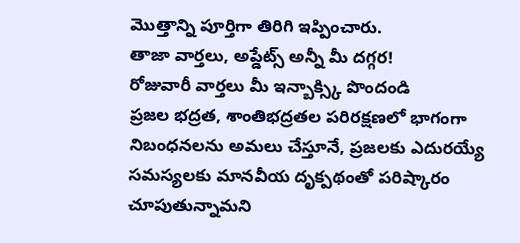మొత్తాన్ని పూర్తిగా తిరిగి ఇప్పించారు.
తాజా వార్తలు, అప్డేట్స్ అన్నీ మీ దగ్గర!
రోజువారీ వార్తలు మీ ఇన్బాక్స్కి పొందండి
ప్రజల భద్రత, శాంతిభద్రతల పరిరక్షణలో భాగంగా నిబంధనలను అమలు చేస్తూనే, ప్రజలకు ఎదురయ్యే సమస్యలకు మానవీయ దృక్పథంతో పరిష్కారం చూపుతున్నామని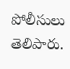పోలీసులు తెలిపారు.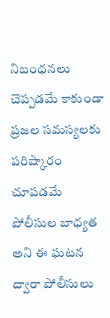నిబంధనలు చెప్పడమే కాకుండా ప్రజల సమస్యలకు పరిష్కారం చూపడమే పోలీసుల బాధ్యత అని ఈ ఘటన ద్వారా పోలీసులు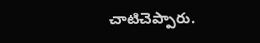చాటిచెప్పారు.